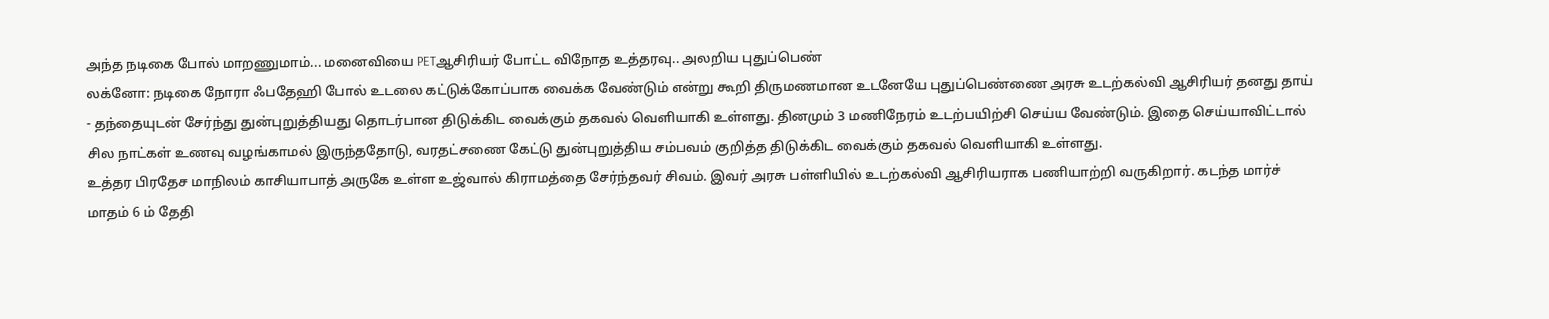அந்த நடிகை போல் மாறணுமாம்... மனைவியை PETஆசிரியர் போட்ட விநோத உத்தரவு.. அலறிய புதுப்பெண்
லக்னோ: நடிகை நோரா ஃபதேஹி போல் உடலை கட்டுக்கோப்பாக வைக்க வேண்டும் என்று கூறி திருமணமான உடனேயே புதுப்பெண்ணை அரசு உடற்கல்வி ஆசிரியர் தனது தாய் - தந்தையுடன் சேர்ந்து துன்புறுத்தியது தொடர்பான திடுக்கிட வைக்கும் தகவல் வெளியாகி உள்ளது. தினமும் 3 மணிநேரம் உடற்பயிற்சி செய்ய வேண்டும். இதை செய்யாவிட்டால் சில நாட்கள் உணவு வழங்காமல் இருந்ததோடு, வரதட்சணை கேட்டு துன்புறுத்திய சம்பவம் குறித்த திடுக்கிட வைக்கும் தகவல் வெளியாகி உள்ளது.
உத்தர பிரதேச மாநிலம் காசியாபாத் அருகே உள்ள உஜ்வால் கிராமத்தை சேர்ந்தவர் சிவம். இவர் அரசு பள்ளியில் உடற்கல்வி ஆசிரியராக பணியாற்றி வருகிறார். கடந்த மார்ச் மாதம் 6 ம் தேதி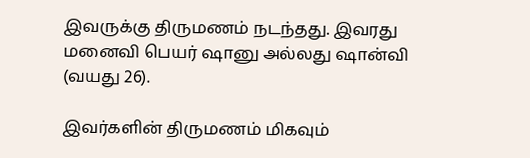இவருக்கு திருமணம் நடந்தது. இவரது மனைவி பெயர் ஷானு அல்லது ஷான்வி (வயது 26).

இவர்களின் திருமணம் மிகவும்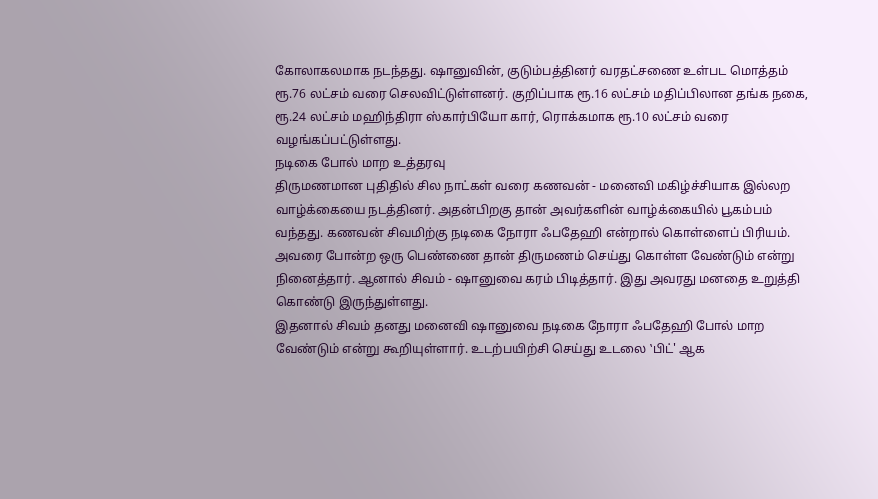கோலாகலமாக நடந்தது. ஷானுவின், குடும்பத்தினர் வரதட்சணை உள்பட மொத்தம் ரூ.76 லட்சம் வரை செலவிட்டுள்ளனர். குறிப்பாக ரூ.16 லட்சம் மதிப்பிலான தங்க நகை, ரூ.24 லட்சம் மஹிந்திரா ஸ்கார்பியோ கார், ரொக்கமாக ரூ.10 லட்சம் வரை வழங்கப்பட்டுள்ளது.
நடிகை போல் மாற உத்தரவு
திருமணமான புதிதில் சில நாட்கள் வரை கணவன் - மனைவி மகிழ்ச்சியாக இல்லற வாழ்க்கையை நடத்தினர். அதன்பிறகு தான் அவர்களின் வாழ்க்கையில் பூகம்பம் வந்தது. கணவன் சிவமிற்கு நடிகை நோரா ஃபதேஹி என்றால் கொள்ளைப் பிரியம். அவரை போன்ற ஒரு பெண்ணை தான் திருமணம் செய்து கொள்ள வேண்டும் என்று நினைத்தார். ஆனால் சிவம் - ஷானுவை கரம் பிடித்தார். இது அவரது மனதை உறுத்தி கொண்டு இருந்துள்ளது.
இதனால் சிவம் தனது மனைவி ஷானுவை நடிகை நோரா ஃபதேஹி போல் மாற வேண்டும் என்று கூறியுள்ளார். உடற்பயிற்சி செய்து உடலை ‛பிட்' ஆக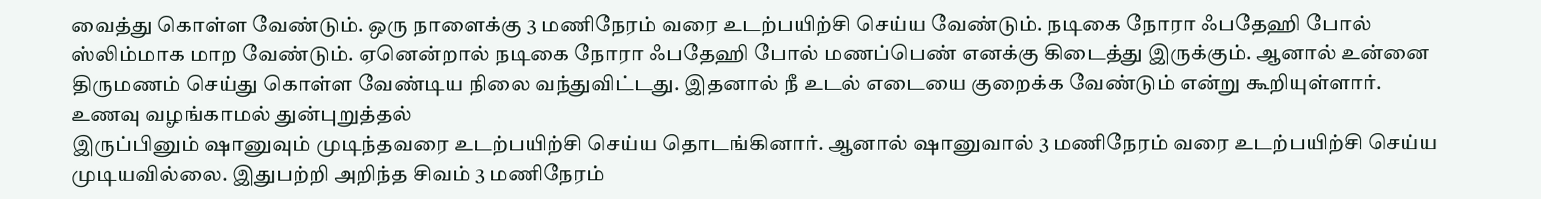வைத்து கொள்ள வேண்டும். ஒரு நாளைக்கு 3 மணிநேரம் வரை உடற்பயிற்சி செய்ய வேண்டும். நடிகை நோரா ஃபதேஹி போல் ஸ்லிம்மாக மாற வேண்டும். ஏனென்றால் நடிகை நோரா ஃபதேஹி போல் மணப்பெண் எனக்கு கிடைத்து இருக்கும். ஆனால் உன்னை திருமணம் செய்து கொள்ள வேண்டிய நிலை வந்துவிட்டது. இதனால் நீ உடல் எடையை குறைக்க வேண்டும் என்று கூறியுள்ளார்.
உணவு வழங்காமல் துன்புறுத்தல்
இருப்பினும் ஷானுவும் முடிந்தவரை உடற்பயிற்சி செய்ய தொடங்கினார். ஆனால் ஷானுவால் 3 மணிநேரம் வரை உடற்பயிற்சி செய்ய முடியவில்லை. இதுபற்றி அறிந்த சிவம் 3 மணிநேரம்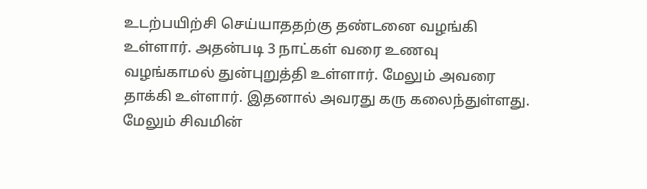உடற்பயிற்சி செய்யாததற்கு தண்டனை வழங்கி உள்ளார். அதன்படி 3 நாட்கள் வரை உணவு வழங்காமல் துன்புறுத்தி உள்ளார். மேலும் அவரை தாக்கி உள்ளார். இதனால் அவரது கரு கலைந்துள்ளது.
மேலும் சிவமின்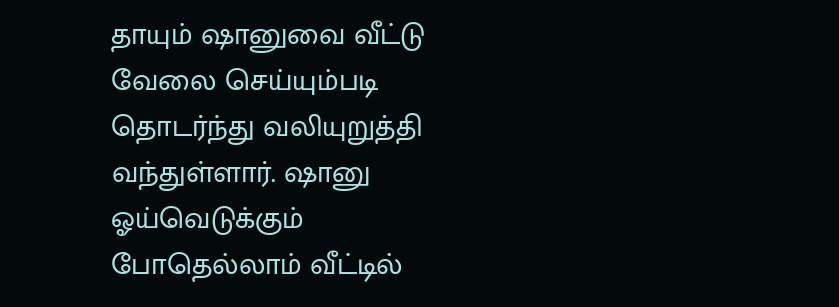தாயும் ஷானுவை வீட்டு வேலை செய்யும்படி தொடர்ந்து வலியுறுத்தி வந்துள்ளார். ஷானு ஓய்வெடுக்கும் போதெல்லாம் வீட்டில்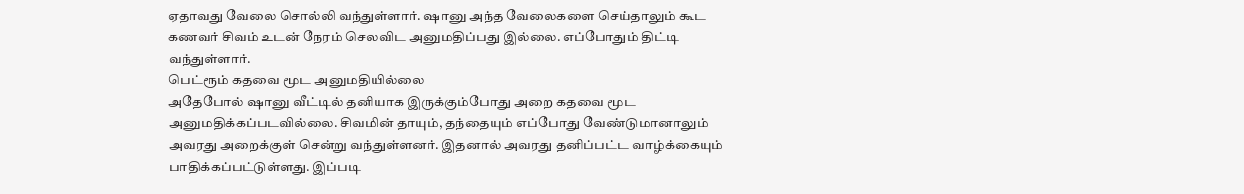ஏதாவது வேலை சொல்லி வந்துள்ளார். ஷானு அந்த வேலைகளை செய்தாலும் கூட கணவர் சிவம் உடன் நேரம் செலவிட அனுமதிப்பது இல்லை. எப்போதும் திட்டி வந்துள்ளார்.
பெட்ரூம் கதவை மூட அனுமதியில்லை
அதேபோல் ஷானு வீட்டில் தனியாக இருக்கும்போது அறை கதவை மூட அனுமதிக்கப்படவில்லை. சிவமின் தாயும், தந்தையும் எப்போது வேண்டுமானாலும் அவரது அறைக்குள் சென்று வந்துள்ளனர். இதனால் அவரது தனிப்பட்ட வாழ்க்கையும் பாதிக்கப்பட்டுள்ளது. இப்படி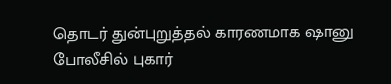தொடர் துன்புறுத்தல் காரணமாக ஷானு போலீசில் புகார்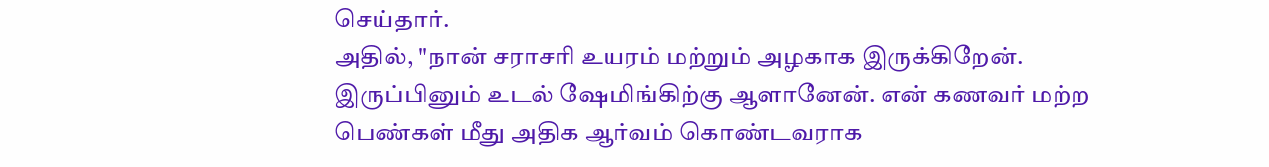செய்தார்.
அதில், "நான் சராசரி உயரம் மற்றும் அழகாக இருக்கிறேன். இருப்பினும் உடல் ஷேமிங்கிற்கு ஆளானேன். என் கணவர் மற்ற பெண்கள் மீது அதிக ஆர்வம் கொண்டவராக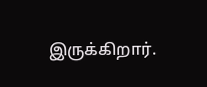இருக்கிறார்.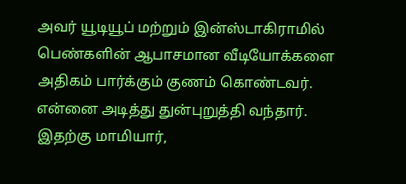அவர் யூடியூப் மற்றும் இன்ஸ்டாகிராமில் பெண்களின் ஆபாசமான வீடியோக்களை அதிகம் பார்க்கும் குணம் கொண்டவர். என்னை அடித்து துன்புறுத்தி வந்தார். இதற்கு மாமியார்,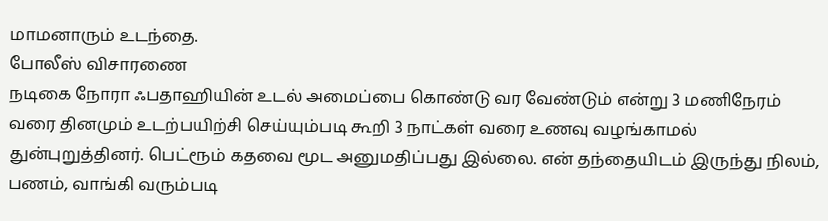மாமனாரும் உடந்தை.
போலீஸ் விசாரணை
நடிகை நோரா ஃபதாஹியின் உடல் அமைப்பை கொண்டு வர வேண்டும் என்று 3 மணிநேரம் வரை தினமும் உடற்பயிற்சி செய்யும்படி கூறி 3 நாட்கள் வரை உணவு வழங்காமல் துன்புறுத்தினர். பெட்ரூம் கதவை மூட அனுமதிப்பது இல்லை. என் தந்தையிடம் இருந்து நிலம், பணம், வாங்கி வரும்படி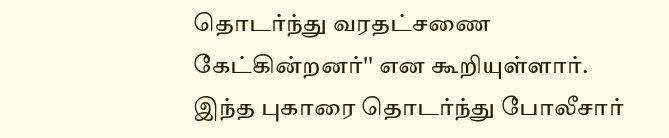தொடர்ந்து வரதட்சணை கேட்கின்றனர்'' என கூறியுள்ளார். இந்த புகாரை தொடர்ந்து போலீசார்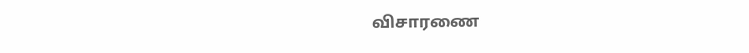விசாரணை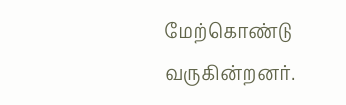மேற்கொண்டு வருகின்றனர்.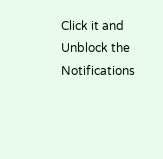Click it and Unblock the Notifications